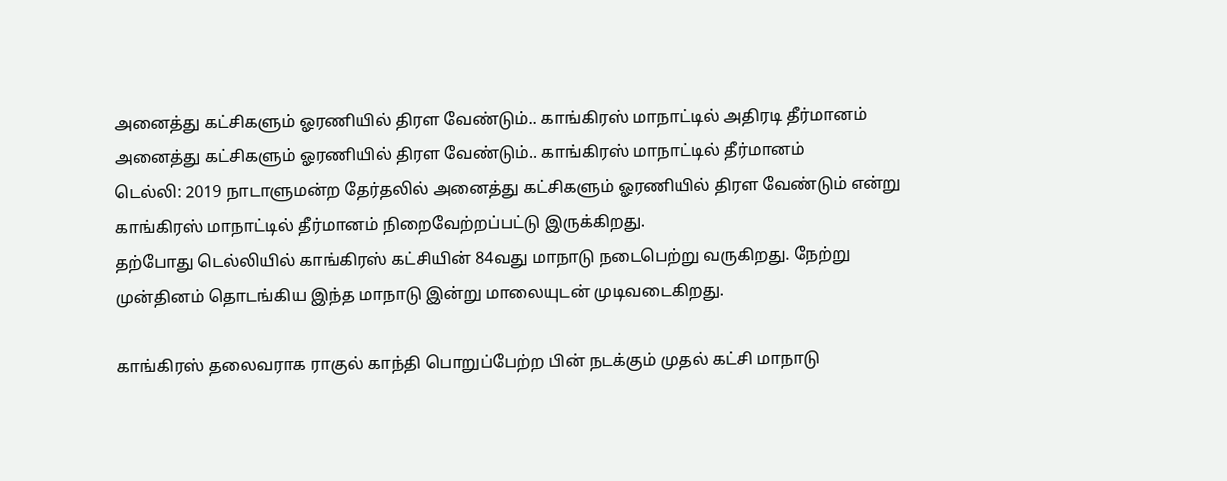அனைத்து கட்சிகளும் ஓரணியில் திரள வேண்டும்.. காங்கிரஸ் மாநாட்டில் அதிரடி தீர்மானம்
அனைத்து கட்சிகளும் ஓரணியில் திரள வேண்டும்.. காங்கிரஸ் மாநாட்டில் தீர்மானம்
டெல்லி: 2019 நாடாளுமன்ற தேர்தலில் அனைத்து கட்சிகளும் ஓரணியில் திரள வேண்டும் என்று காங்கிரஸ் மாநாட்டில் தீர்மானம் நிறைவேற்றப்பட்டு இருக்கிறது.
தற்போது டெல்லியில் காங்கிரஸ் கட்சியின் 84வது மாநாடு நடைபெற்று வருகிறது. நேற்று முன்தினம் தொடங்கிய இந்த மாநாடு இன்று மாலையுடன் முடிவடைகிறது.

காங்கிரஸ் தலைவராக ராகுல் காந்தி பொறுப்பேற்ற பின் நடக்கும் முதல் கட்சி மாநாடு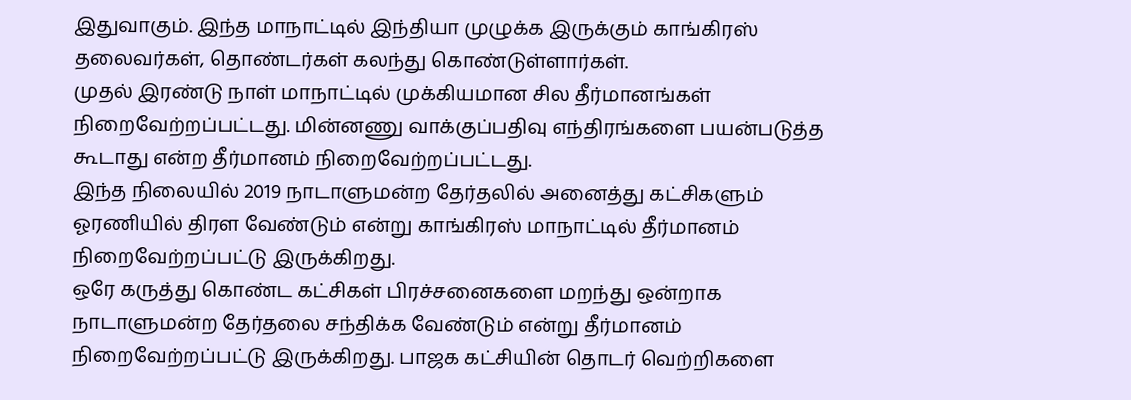இதுவாகும். இந்த மாநாட்டில் இந்தியா முழுக்க இருக்கும் காங்கிரஸ் தலைவர்கள், தொண்டர்கள் கலந்து கொண்டுள்ளார்கள்.
முதல் இரண்டு நாள் மாநாட்டில் முக்கியமான சில தீர்மானங்கள் நிறைவேற்றப்பட்டது. மின்னணு வாக்குப்பதிவு எந்திரங்களை பயன்படுத்த கூடாது என்ற தீர்மானம் நிறைவேற்றப்பட்டது.
இந்த நிலையில் 2019 நாடாளுமன்ற தேர்தலில் அனைத்து கட்சிகளும் ஓரணியில் திரள வேண்டும் என்று காங்கிரஸ் மாநாட்டில் தீர்மானம் நிறைவேற்றப்பட்டு இருக்கிறது.
ஒரே கருத்து கொண்ட கட்சிகள் பிரச்சனைகளை மறந்து ஒன்றாக நாடாளுமன்ற தேர்தலை சந்திக்க வேண்டும் என்று தீர்மானம் நிறைவேற்றப்பட்டு இருக்கிறது. பாஜக கட்சியின் தொடர் வெற்றிகளை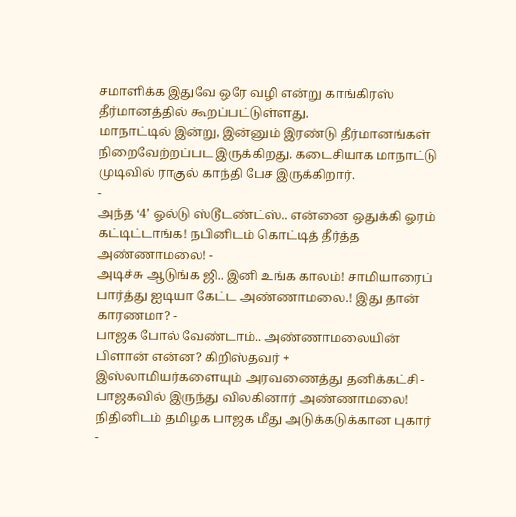சமாளிக்க இதுவே ஒரே வழி என்று காங்கிரஸ் தீர்மானத்தில் கூறப்பட்டுள்ளது.
மாநாட்டில் இன்று, இன்னும் இரண்டு தீர்மானங்கள் நிறைவேற்றப்பட இருக்கிறது. கடைசியாக மாநாட்டு முடிவில் ராகுல் காந்தி பேச இருக்கிறார்.
-
அந்த ‘4’ ஓல்டு ஸ்டூடண்ட்ஸ்.. என்னை ஒதுக்கி ஓரம் கட்டிட்டாங்க! நபினிடம் கொட்டித் தீர்த்த அண்ணாமலை! -
அடிச்சு ஆடுங்க ஜி.. இனி உங்க காலம்! சாமியாரைப் பார்த்து ஐடியா கேட்ட அண்ணாமலை.! இது தான் காரணமா? -
பாஜக போல் வேண்டாம்.. அண்ணாமலையின் பிளான் என்ன? கிறிஸ்தவர் + இஸ்லாமியர்களையும் அரவணைத்து தனிக்கட்சி -
பாஜகவில் இருந்து விலகினார் அண்ணாமலை! நிதினிடம் தமிழக பாஜக மீது அடுக்கடுக்கான புகார் -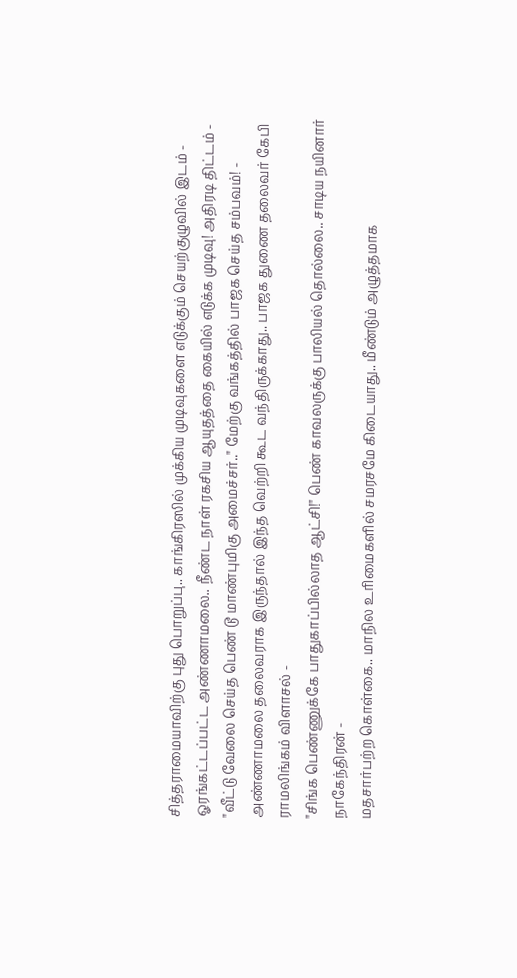சித்தராமையாவிற்கு புது பொறுப்பு.. காங்கிரஸில் முக்கிய முடிவுகளை எடுக்கும் செயற்குழுவில் இடம் -
ஓரங்கட்டப்பட்ட அண்ணாமலை.. நீண்ட நாள் ரகசிய ஆயுதத்தை கையில் எடுக்க முடிவு! அதிரடி திட்டம் -
"வீட்டு வேலை செய்த பெண் டூ மாண்புமிகு அமைச்சர்.." மேற்கு வங்கத்தில் பாஜக செய்த சம்பவம்! -
அண்ணாமலை தலைவராக இருந்தால் இந்த வெற்றி கூட வந்திருக்காது.. பாஜக துணை தலைவர் கேபி ராமலிங்கம் விளாசல் -
"சிங்க பெண்ணுக்கே பாதுகாப்பில்லாத ஆட்சி!" பெண் காவலருக்கு பாலியல் தொல்லை.. சாடிய நயினார் நாகேந்திரன் -
மதசார்பற்ற கொள்கை.. மாநில உரிமைகளில் சமரசமே கிடையாது.. மீண்டும் அழுத்தமாக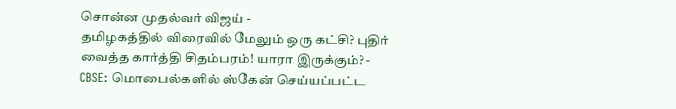சொன்ன முதல்வர் விஜய் -
தமிழகத்தில் விரைவில் மேலும் ஒரு கட்சி? புதிர் வைத்த கார்த்தி சிதம்பரம்! யாரா இருக்கும்? -
CBSE: மொபைல்களில் ஸ்கேன் செய்யப்பட்ட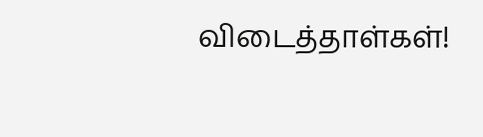விடைத்தாள்கள்!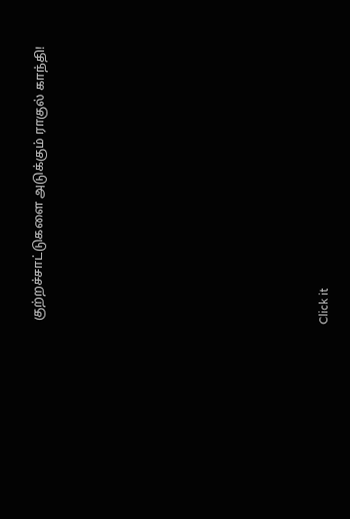குற்றச்சாட்டுகளை அடுக்கும் ராகுல் காந்தி!












Click it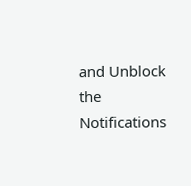and Unblock the Notifications